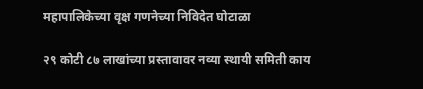महापालिकेच्या वृक्ष गणनेच्या निविदेत घोटाळा

२९ कोटी ८७ लाखांच्या प्रस्तावावर नव्या स्थायी समिती काय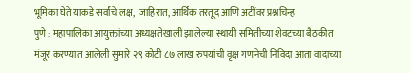भूमिका घेते याकडे सर्वांचे लक्ष,  जाहिरात, आर्थिक तरतूद आणि अटींवर प्रश्नचिन्ह
पुणे : महापालिका आयुक्तांच्या अध्यक्षतेखाली झालेल्या स्थायी समितीच्या शेवटच्या बैठकीत मंजूर करण्यात आलेली सुमारे २९ कोटी ८७ लाख रुपयांची वृक्ष गणनेची निविदा आता वादाच्या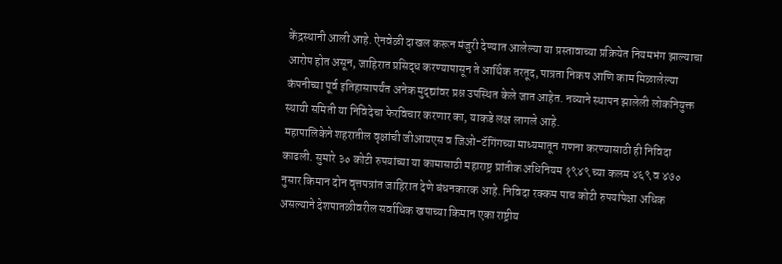केंद्रस्थानी आली आहे. ऐनवेळी दाखल करून मंजुरी देण्यात आलेल्या या प्रस्तावाच्या प्रक्रियेत नियमभंग झाल्याचा आरोप होत असून, जाहिरात प्रसिद्ध करण्यापासून ते आर्थिक तरतूद, पात्रता निकष आणि काम मिळालेल्या कंपनीच्या पूर्व इतिहासापर्यंत अनेक मुद्द्यांवर प्रश्न उपस्थित केले जात आहेत. नव्याने स्थापन झालेली लोकनियुक्त स्थायी समिती या निविदेचा फेरविचार करणार का, याकडे लक्ष लागले आहे.
महापालिकेने शहरातील वृक्षांची जीआयएस व जिओ-टॅगिंगच्या माध्यमातून गणना करण्यासाठी ही निविदा काढली. सुमारे ३० कोटी रुपयांच्या या कामासाठी महाराष्ट्र प्रांतीक अधिनियम १९४९ च्या कलम ४६९ व ४७० नुसार किमान दोन वृत्तपत्रांत जाहिरात देणे बंधनकारक आहे. निविदा रक्कम पाच कोटी रुपयांपेक्षा अधिक असल्याने देशपातळीवरील सर्वाधिक खपाच्या किमान एका राष्ट्रीय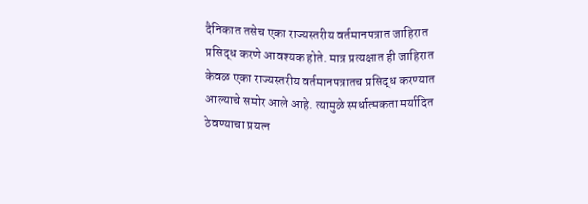दैनिकात तसेच एका राज्यस्तरीय वर्तमानपत्रात जाहिरात प्रसिद्ध करणे आवश्यक होते. मात्र प्रत्यक्षात ही जाहिरात केवळ एका राज्यस्तरीय वर्तमानपत्रातच प्रसिद्ध करण्यात आल्याचे समोर आले आहे. त्यामुळे स्पर्धात्मकता मर्यादित ठेवण्याचा प्रयत्न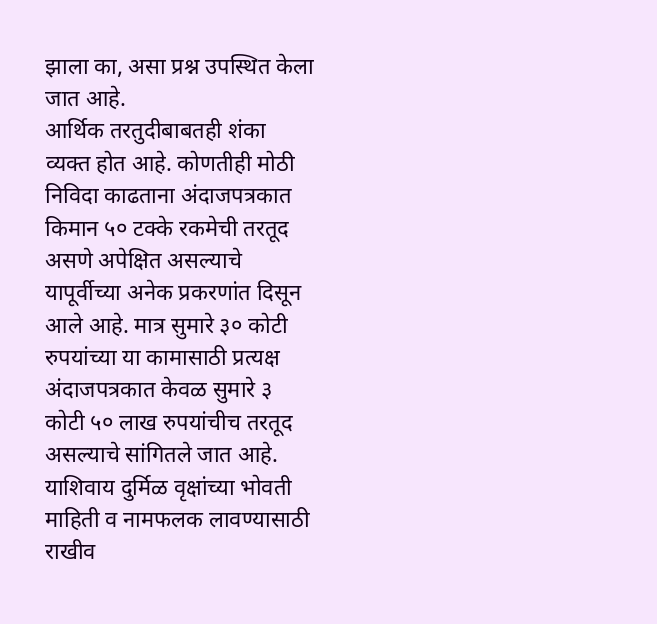झाला का, असा प्रश्न उपस्थित केला जात आहे.
आर्थिक तरतुदीबाबतही शंका व्यक्त होत आहे. कोणतीही मोठी निविदा काढताना अंदाजपत्रकात किमान ५० टक्के रकमेची तरतूद असणे अपेक्षित असल्याचे यापूर्वीच्या अनेक प्रकरणांत दिसून आले आहे. मात्र सुमारे ३० कोटी रुपयांच्या या कामासाठी प्रत्यक्ष अंदाजपत्रकात केवळ सुमारे ३ कोटी ५० लाख रुपयांचीच तरतूद असल्याचे सांगितले जात आहे. याशिवाय दुर्मिळ वृक्षांच्या भोवती माहिती व नामफलक लावण्यासाठी राखीव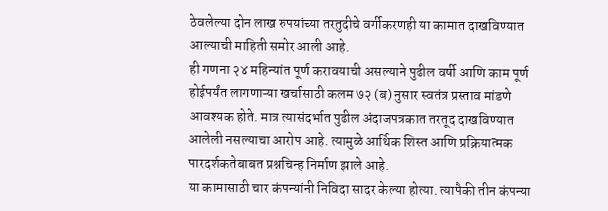ठेवलेल्या दोन लाख रुपयांच्या तरतुदीचे वर्गीकरणही या कामात दाखविण्यात आल्याची माहिती समोर आली आहे.
ही गणना २४ महिन्यांत पूर्ण करावयाची असल्याने पुढील वर्षी आणि काम पूर्ण होईपर्यंत लागणाऱ्या खर्चासाठी कलम ७२ (ब) नुसार स्वतंत्र प्रस्ताव मांडणे आवश्यक होते. मात्र त्यासंदर्भात पुढील अंदाजपत्रकात तरतूद दाखविण्यात आलेली नसल्याचा आरोप आहे. त्यामुळे आर्थिक शिस्त आणि प्रक्रियात्मक पारदर्शकतेबाबत प्रश्नचिन्ह निर्माण झाले आहे.
या कामासाठी चार कंपन्यांनी निविदा सादर केल्या होत्या. त्यापैकी तीन कंपन्या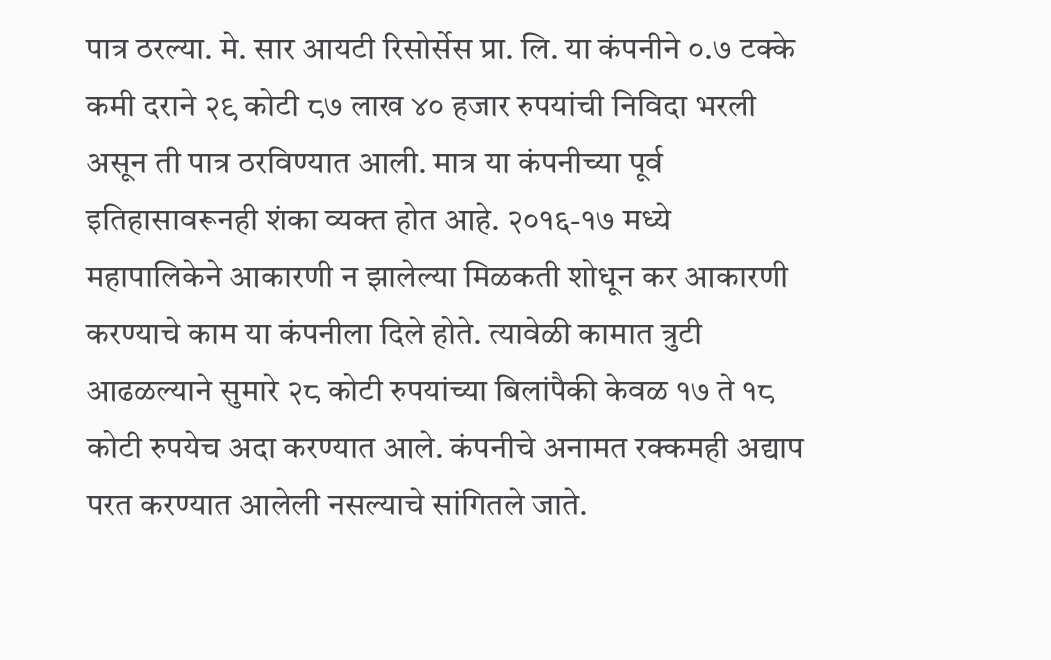पात्र ठरल्या. मे. सार आयटी रिसोर्सेस प्रा. लि. या कंपनीने ०.७ टक्के कमी दराने २९ कोटी ८७ लाख ४० हजार रुपयांची निविदा भरली असून ती पात्र ठरविण्यात आली. मात्र या कंपनीच्या पूर्व इतिहासावरूनही शंका व्यक्त होत आहे. २०१६-१७ मध्ये महापालिकेने आकारणी न झालेल्या मिळकती शोधून कर आकारणी करण्याचे काम या कंपनीला दिले होते. त्यावेळी कामात त्रुटी आढळल्याने सुमारे २८ कोटी रुपयांच्या बिलांपैकी केवळ १७ ते १८ कोटी रुपयेच अदा करण्यात आले. कंपनीचे अनामत रक्कमही अद्याप परत करण्यात आलेली नसल्याचे सांगितले जाते.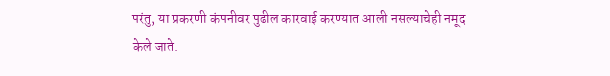परंतु, या प्रकरणी कंपनीवर पुढील कारवाई करण्यात आली नसल्याचेही नमूद केले जाते.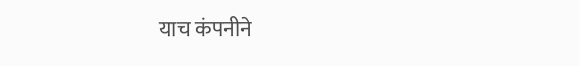याच कंपनीने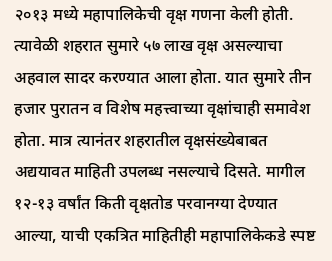२०१३ मध्ये महापालिकेची वृक्ष गणना केली होती. त्यावेळी शहरात सुमारे ५७ लाख वृक्ष असल्याचा अहवाल सादर करण्यात आला होता. यात सुमारे तीन हजार पुरातन व विशेष महत्त्वाच्या वृक्षांचाही समावेश होता. मात्र त्यानंतर शहरातील वृक्षसंख्येबाबत अद्ययावत माहिती उपलब्ध नसल्याचे दिसते. मागील १२-१३ वर्षांत किती वृक्षतोड परवानग्या देण्यात आल्या, याची एकत्रित माहितीही महापालिकेकडे स्पष्ट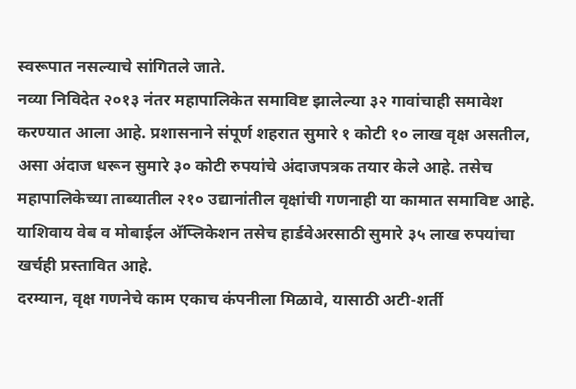स्वरूपात नसल्याचे सांगितले जाते.
नव्या निविदेत २०१३ नंतर महापालिकेत समाविष्ट झालेल्या ३२ गावांचाही समावेश करण्यात आला आहे. प्रशासनाने संपूर्ण शहरात सुमारे १ कोटी १० लाख वृक्ष असतील, असा अंदाज धरून सुमारे ३० कोटी रुपयांचे अंदाजपत्रक तयार केले आहे. तसेच महापालिकेच्या ताब्यातील २१० उद्यानांतील वृक्षांची गणनाही या कामात समाविष्ट आहे. याशिवाय वेब व मोबाईल अ‍ॅप्लिकेशन तसेच हार्डवेअरसाठी सुमारे ३५ लाख रुपयांचा खर्चही प्रस्तावित आहे.
दरम्यान, वृक्ष गणनेचे काम एकाच कंपनीला मिळावे, यासाठी अटी-शर्ती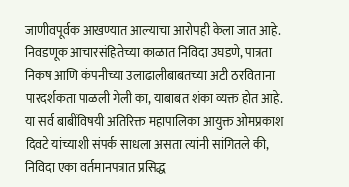जाणीवपूर्वक आखण्यात आल्याचा आरोपही केला जात आहे. निवडणूक आचारसंहितेच्या काळात निविदा उघडणे, पात्रता निकष आणि कंपनीच्या उलाढालीबाबतच्या अटी ठरविताना पारदर्शकता पाळली गेली का, याबाबत शंका व्यक्त होत आहे.
या सर्व बाबींविषयी अतिरिक्त महापालिका आयुक्त ओमप्रकाश दिवटे यांच्याशी संपर्क साधला असता त्यांनी सांगितले की, निविदा एका वर्तमानपत्रात प्रसिद्ध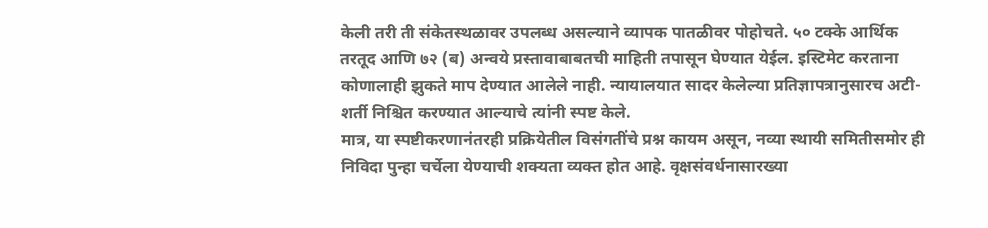केली तरी ती संकेतस्थळावर उपलब्ध असल्याने व्यापक पातळीवर पोहोचते. ५० टक्के आर्थिक तरतूद आणि ७२ (ब) अन्वये प्रस्तावाबाबतची माहिती तपासून घेण्यात येईल. इस्टिमेट करताना कोणालाही झुकते माप देण्यात आलेले नाही. न्यायालयात सादर केलेल्या प्रतिज्ञापत्रानुसारच अटी-शर्ती निश्चित करण्यात आल्याचे त्यांनी स्पष्ट केले.
मात्र, या स्पष्टीकरणानंतरही प्रक्रियेतील विसंगतींचे प्रश्न कायम असून, नव्या स्थायी समितीसमोर ही निविदा पुन्हा चर्चेला येण्याची शक्यता व्यक्त होत आहे. वृक्षसंवर्धनासारख्या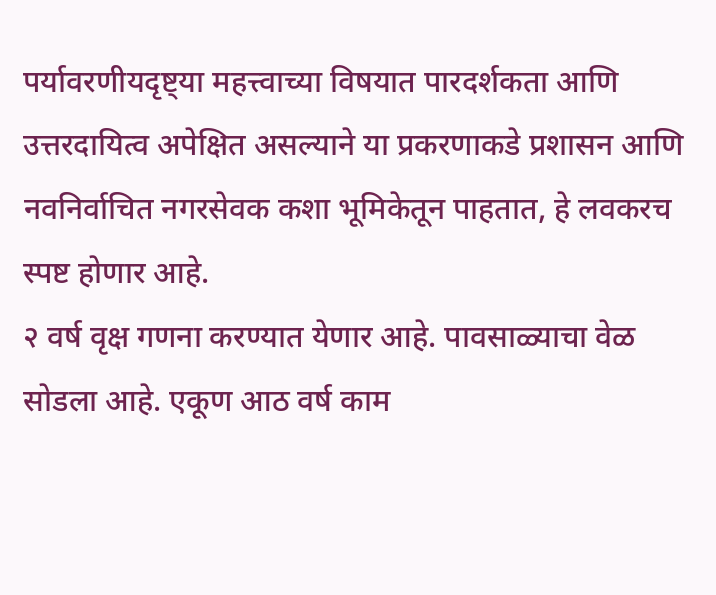पर्यावरणीयदृष्ट्या महत्त्वाच्या विषयात पारदर्शकता आणि उत्तरदायित्व अपेक्षित असल्याने या प्रकरणाकडे प्रशासन आणि नवनिर्वाचित नगरसेवक कशा भूमिकेतून पाहतात, हे लवकरच स्पष्ट होणार आहे.
२ वर्ष वृक्ष गणना करण्यात येणार आहे. पावसाळ्याचा वेळ सोडला आहे. एकूण आठ वर्ष काम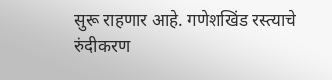सुरू राहणार आहे. गणेशखिंड रस्त्याचे रुंदीकरण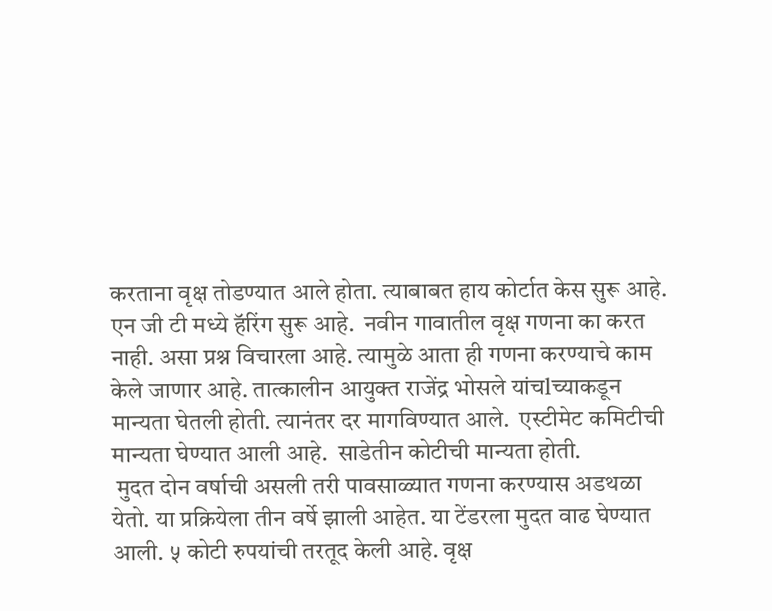करताना वृक्ष तोडण्यात आले होता. त्याबाबत हाय कोर्टात केस सुरू आहे. एन जी टी मध्ये हॅरिंग सुरू आहे.  नवीन गावातील वृक्ष गणना का करत नाही. असा प्रश्न विचारला आहे. त्यामुळे आता ही गणना करण्याचे काम केले जाणार आहे. तात्कालीन आयुक्त राजेंद्र भोसले यांचlच्याकडून मान्यता घेतली होती. त्यानंतर दर मागविण्यात आले.  एस्टीमेट कमिटीची मान्यता घेण्यात आली आहे.  साडेतीन कोटीची मान्यता होती.
 मुदत दोन वर्षाची असली तरी पावसाळ्यात गणना करण्यास अडथळा येतो. या प्रक्रियेला तीन वर्षे झाली आहेत. या टेंडरला मुदत वाढ घेण्यात आली. ५ कोटी रुपयांची तरतूद केली आहे. वृक्ष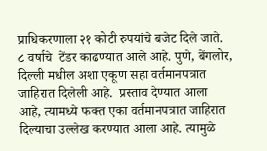प्राधिकरणाला २१ कोटी रुपयांचे बजेट दिले जाते. ८ वर्षाचे  टेंडर काढण्यात आले आहे. पुणे, बेंगलोर, दिल्ली मधील अशा एकूण सहा वर्तमानपत्रात जाहिरात दिलेली आहे.  प्रस्ताव देण्यात आला आहे, त्यामध्ये फक्त एका वर्तमानपत्रात जाहिरात दिल्याचा उल्लेख करण्यात आला आहे. त्यामुळे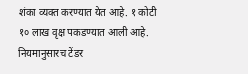शंका व्यक्त करण्यात येत आहे. १ कोटी १० लाख वृक्ष पकडण्यात आली आहे. नियमानुसारच टेंडर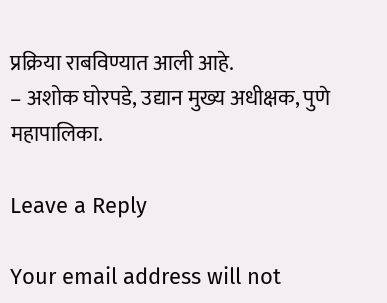प्रक्रिया राबविण्यात आली आहे.
– अशोक घोरपडे, उद्यान मुख्य अधीक्षक, पुणे महापालिका.

Leave a Reply

Your email address will not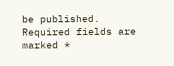be published. Required fields are marked *